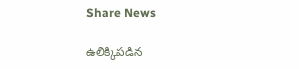Share News

ఉలిక్కిపడిన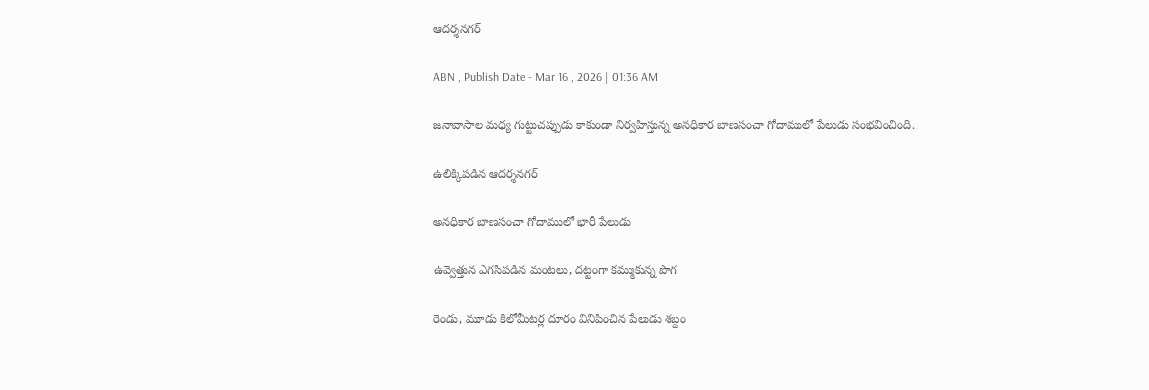ఆదర్శనగర్‌

ABN , Publish Date - Mar 16 , 2026 | 01:36 AM

జనావాసాల మధ్య గుట్టుచప్పుడు కాకుండా నిర్వహిస్తున్న అనధికార బాణసంచా గోదాములో పేలుడు సంభవించింది.

ఉలిక్కిపడిన ఆదర్శనగర్‌

అనధికార బాణసంచా గోదాములో భారీ పేలుడు

ఉవ్వెత్తున ఎగసిపడిన మంటలు, దట్టంగా కమ్ముకున్న పొగ

రెండు, మూడు కిలోమీటర్ల దూరం వినిపించిన పేలుడు శబ్దం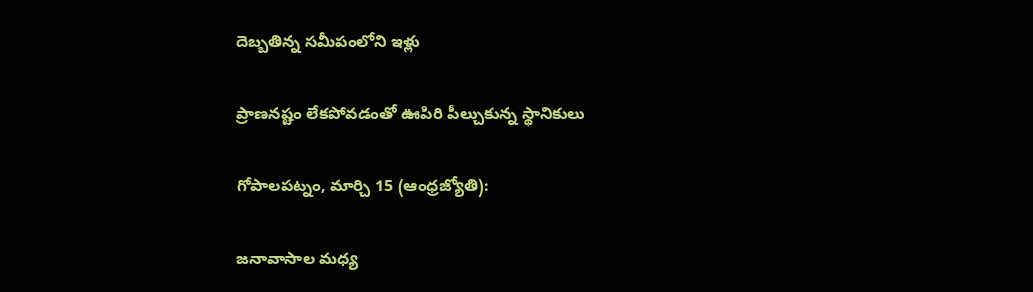దెబ్బతిన్న సమీపంలోని ఇళ్లు

ప్రాణనష్టం లేకపోవడంతో ఊపిరి పీల్చుకున్న స్థానికులు

గోపాలపట్నం, మార్చి 15 (ఆంధ్రజ్యోతి):

జనావాసాల మధ్య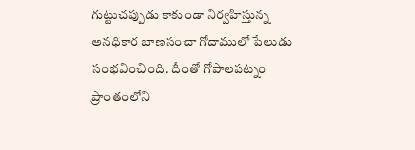గుట్టుచప్పుడు కాకుండా నిర్వహిస్తున్న అనధికార బాణసంచా గోదాములో పేలుడు సంభవించింది. దీంతో గోపాలపట్నం ప్రాంతంలోని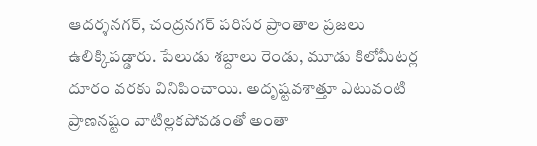ఆదర్శనగర్‌, చంద్రనగర్‌ పరిసర ప్రాంతాల ప్రజలు ఉలిక్కిపడ్డారు. పేలుడు శబ్దాలు రెండు, మూడు కిలోమీటర్ల దూరం వరకు వినిపించాయి. అదృష్టవశాత్తూ ఎటువంటి ప్రాణనష్టం వాటిల్లకపోవడంతో అంతా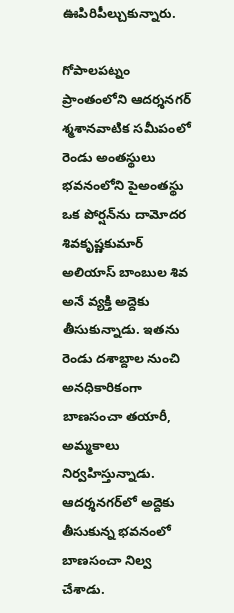ఊపిరిపీల్చుకున్నారు.

గోపాలపట్నం ప్రాంతంలోని ఆదర్శనగర్‌ శ్మశానవాటిక సమీపంలో రెండు అంతస్థులు భవనంలోని పైఅంతస్థు ఒక పోర్షన్‌ను దామోదర శివకృష్ణకుమార్‌ అలియాస్‌ బాంబుల శివ అనే వ్యక్తి అద్దెకు తీసుకున్నాడు. ఇతను రెండు దశాబ్దాల నుంచి అనధికారికంగా బాణసంచా తయారీ, అమ్మకాలు నిర్వహిస్తున్నాడు. ఆదర్శనగర్‌లో అద్దెకు తీసుకున్న భవనంలో బాణసంచా నిల్వ చేశాడు.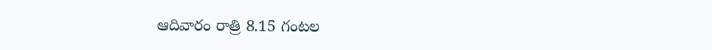ఆదివారం రాత్రి 8.15 గంటల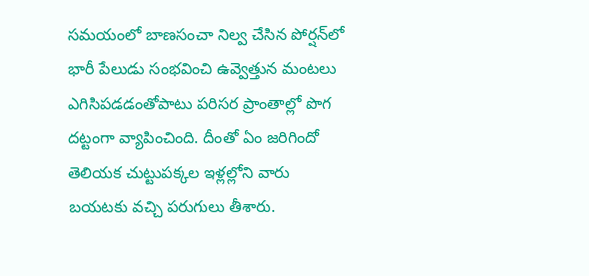సమయంలో బాణసంచా నిల్వ చేసిన పోర్షన్‌లో భారీ పేలుడు సంభవించి ఉవ్వెత్తున మంటలు ఎగిసిపడడంతోపాటు పరిసర ప్రాంతాల్లో పొగ దట్టంగా వ్యాపించింది. దీంతో ఏం జరిగిందో తెలియక చుట్టుపక్కల ఇళ్లల్లోని వారు బయటకు వచ్చి పరుగులు తీశారు.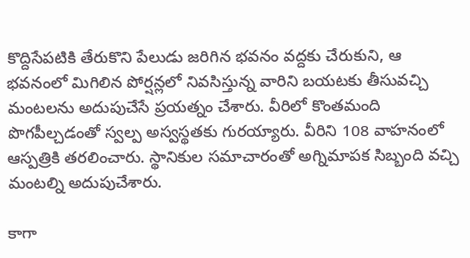కొద్దిసేపటికి తేరుకొని పేలుడు జరిగిన భవనం వద్దకు చేరుకుని, ఆ భవనంలో మిగిలిన పోర్షన్లలో నివసిస్తున్న వారిని బయటకు తీసువచ్చి మంటలను అదుపుచేసే ప్రయత్నం చేశారు. వీరిలో కొంతమంది పొగపీల్చడంతో స్వల్ప అస్వస్థతకు గురయ్యారు. వీరిని 108 వాహనంలో ఆస్పత్రికి తరలించారు. స్థానికుల సమాచారంతో అగ్నిమాపక సిబ్బంది వచ్చి మంటల్ని అదుపుచేశారు.

కాగా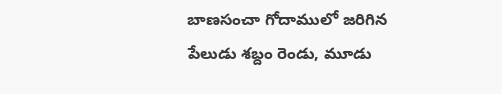బాణసంచా గోదాములో జరిగిన పేలుడు శబ్దం రెండు, మూడు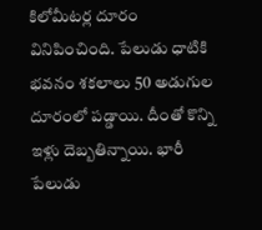కిలోమీటర్ల దూరం వినిపించింది. పేలుడు ధాటికి భవనం శకలాలు 50 అడుగుల దూరంలో పడ్డాయి. దీంతో కొన్ని ఇళ్లు దెబ్బతిన్నాయి. భారీ పేలుడు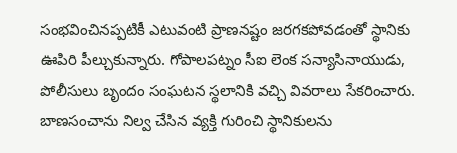సంభవించినప్పటికీ ఎటువంటి ప్రాణనష్టం జరగకపోవడంతో స్థానికు ఊపిరి పీల్చుకున్నారు. గోపాలపట్నం సీఐ లెంక సన్యాసినాయుడు, పోలీసులు బృందం సంఘటన స్థలానికి వచ్చి వివరాలు సేకరించారు. బాణసంచాను నిల్వ చేసిన వ్యక్తి గురించి స్థానికులను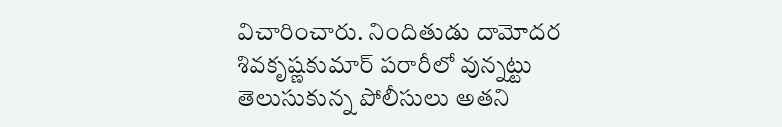విచారించారు. నిందితుడు దామోదర శివకృష్ణకుమార్‌ పరారీలో వున్నట్టు తెలుసుకున్న పోలీసులు అతని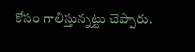కోసం గాలిస్తున్నట్టు చెప్పారు.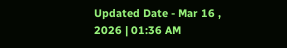Updated Date - Mar 16 , 2026 | 01:36 AM